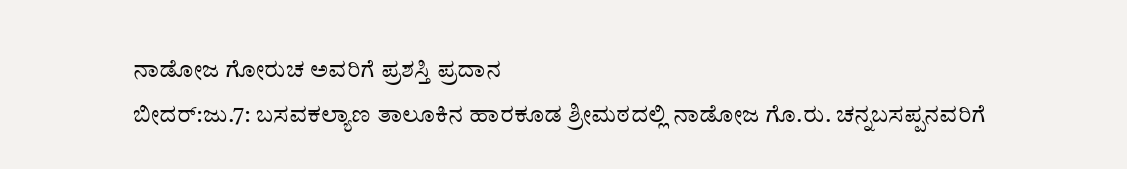ನಾಡೋಜ ಗೋರುಚ ಅವರಿಗೆ ಪ್ರಶಸ್ತಿ ಪ್ರದಾನ
ಬೀದರ್:ಜು.7: ಬಸವಕಲ್ಯಾಣ ತಾಲೂಕಿನ ಹಾರಕೂಡ ಶ್ರೀಮಠದಲ್ಲಿ ನಾಡೋಜ ಗೊ.ರು. ಚನ್ನಬಸಪ್ಪನವರಿಗೆ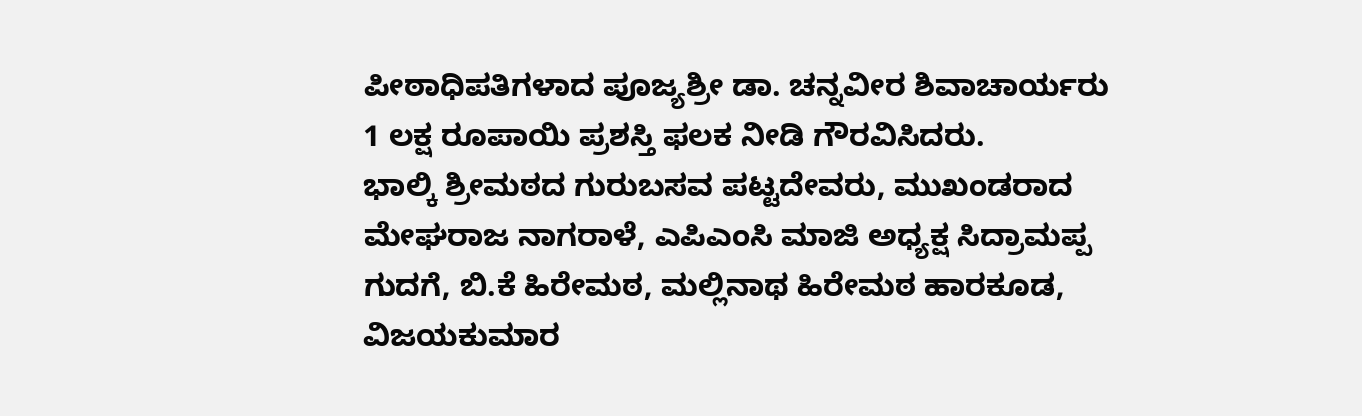ಪೀಠಾಧಿಪತಿಗಳಾದ ಪೂಜ್ಯಶ್ರೀ ಡಾ. ಚನ್ನವೀರ ಶಿವಾಚಾರ್ಯರು 1 ಲಕ್ಷ ರೂಪಾಯಿ ಪ್ರಶಸ್ತಿ ಫಲಕ ನೀಡಿ ಗೌರವಿಸಿದರು.
ಭಾಲ್ಕಿ ಶ್ರೀಮಠದ ಗುರುಬಸವ ಪಟ್ಟದೇವರು, ಮುಖಂಡರಾದ ಮೇಘರಾಜ ನಾಗರಾಳೆ, ಎಪಿಎಂಸಿ ಮಾಜಿ ಅಧ್ಯಕ್ಷ ಸಿದ್ರಾಮಪ್ಪ ಗುದಗೆ, ಬಿ.ಕೆ ಹಿರೇಮಠ, ಮಲ್ಲಿನಾಥ ಹಿರೇಮಠ ಹಾರಕೂಡ, ವಿಜಯಕುಮಾರ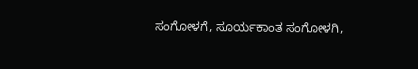ಸಂಗೋಳಗೆ, ಸೂರ್ಯಕಾಂತ ಸಂಗೋಳಗಿ,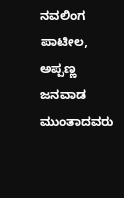ನವಲಿಂಗ ಪಾಟೀಲ, ಅಪ್ಪಣ್ಣ ಜನವಾಡ ಮುಂತಾದವರು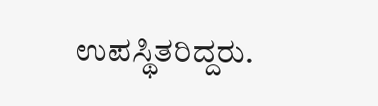ಉಪಸ್ಥಿತರಿದ್ದರು.